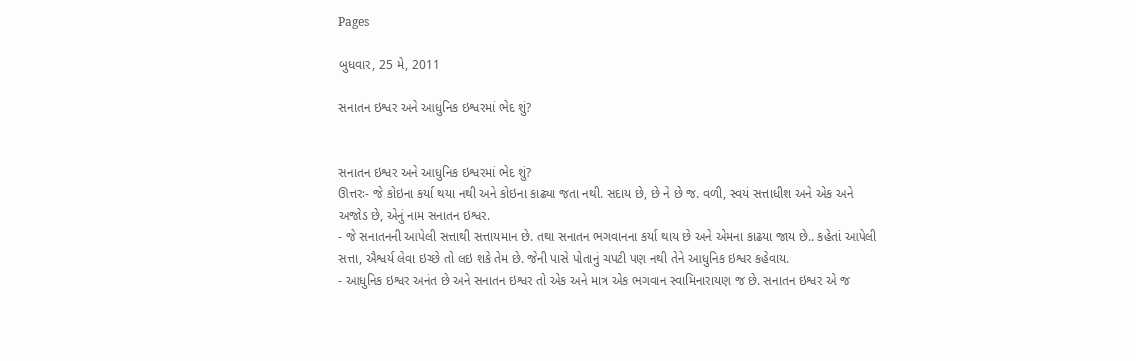Pages

બુધવાર, 25 મે, 2011

સનાતન ઇશ્વર અને આધુનિક ઇશ્વરમાં ભેદ શું?


સનાતન ઇશ્વર અને આધુનિક ઇશ્વરમાં ભેદ શું?
ઊત્તરઃ- જે કોઇના કર્યા થયા નથી અને કોઇના કાઢ્યા જતા નથી. સદાય છે, છે ને છે જ. વળી, સ્વયં સત્તાધીશ અને એક અને અજોડ છે, એનું નામ સનાતન ઇશ્વર.
- જે સનાતનની આપેલી સત્તાથી સત્તાયમાન છે. તથા સનાતન ભગવાનના કર્યા થાય છે અને એમના કાઢયા જાય છે.. કહેતાં આપેલી સત્તા, ઐશ્વર્ય લેવા ઇચ્છે તો લઇ શકે તેમ છે. જેની પાસે પોતાનું ચપટી પણ નથી તેને આધુનિક ઇશ્વર કહેવાય.
- આધુનિક ઇશ્વર અનંત છે અને સનાતન ઇશ્વર તો એક અને માત્ર એક ભગવાન સ્વામિનારાયણ જ છે. સનાતન ઇશ્વર એ જ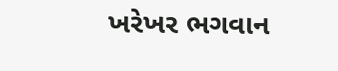ખરેખર ભગવાન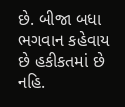છે. બીજા બધા ભગવાન કહેવાય છે હકીકતમાં છે નહિ.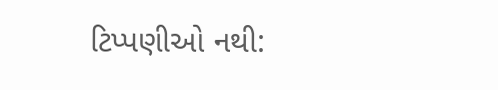ટિપ્પણીઓ નથી: